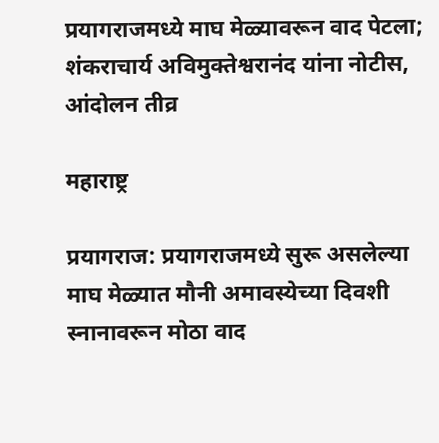प्रयागराजमध्ये माघ मेळ्यावरून वाद पेटला; शंकराचार्य अविमुक्तेश्वरानंद यांना नोटीस, आंदोलन तीव्र

महाराष्ट्र

प्रयागराज: प्रयागराजमध्ये सुरू असलेल्या माघ मेळ्यात मौनी अमावस्येच्या दिवशी स्नानावरून मोठा वाद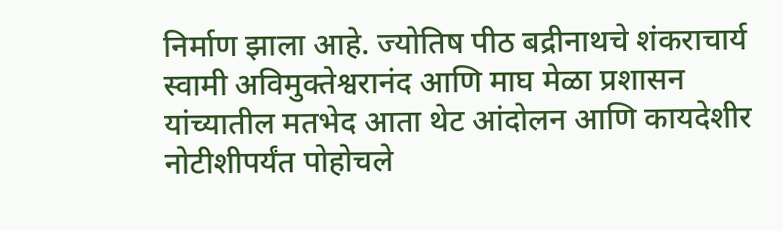निर्माण झाला आहे. ज्योतिष पीठ बद्रीनाथचे शंकराचार्य स्वामी अविमुक्तेश्वरानंद आणि माघ मेळा प्रशासन यांच्यातील मतभेद आता थेट आंदोलन आणि कायदेशीर नोटीशीपर्यंत पोहोचले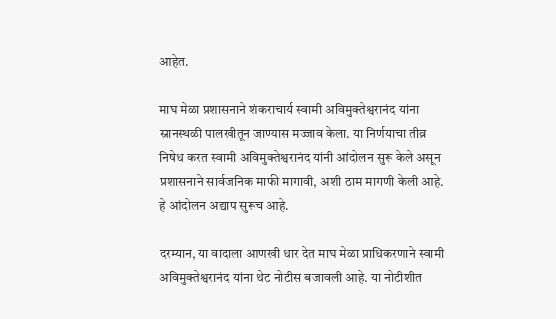आहेत.

माघ मेळा प्रशासनाने शंकराचार्य स्वामी अविमुक्तेश्वरानंद यांना स्नानस्थळी पालखीतून जाण्यास मज्जाव केला. या निर्णयाचा तीव्र निषेध करत स्वामी अविमुक्तेश्वरानंद यांनी आंदोलन सुरू केले असून प्रशासनाने सार्वजनिक माफी मागावी, अशी ठाम मागणी केली आहे. हे आंदोलन अद्याप सुरूच आहे.

दरम्यान, या वादाला आणखी धार देत माघ मेळा प्राधिकरणाने स्वामी अविमुक्तेश्वरानंद यांना थेट नोटीस बजावली आहे. या नोटीशीत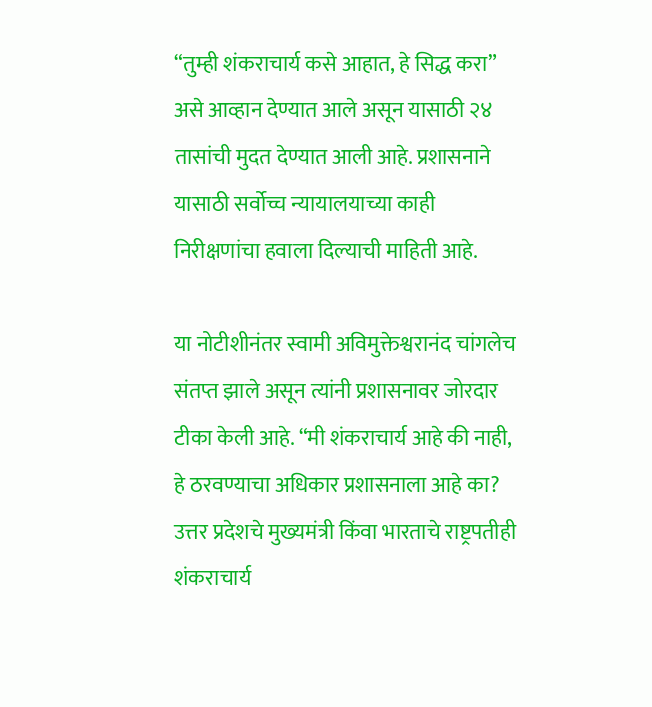“तुम्ही शंकराचार्य कसे आहात, हे सिद्ध करा” असे आव्हान देण्यात आले असून यासाठी २४ तासांची मुदत देण्यात आली आहे. प्रशासनाने यासाठी सर्वोच्च न्यायालयाच्या काही निरीक्षणांचा हवाला दिल्याची माहिती आहे.

या नोटीशीनंतर स्वामी अविमुक्तेश्वरानंद चांगलेच संतप्त झाले असून त्यांनी प्रशासनावर जोरदार टीका केली आहे. “मी शंकराचार्य आहे की नाही, हे ठरवण्याचा अधिकार प्रशासनाला आहे का? उत्तर प्रदेशचे मुख्यमंत्री किंवा भारताचे राष्ट्रपतीही शंकराचार्य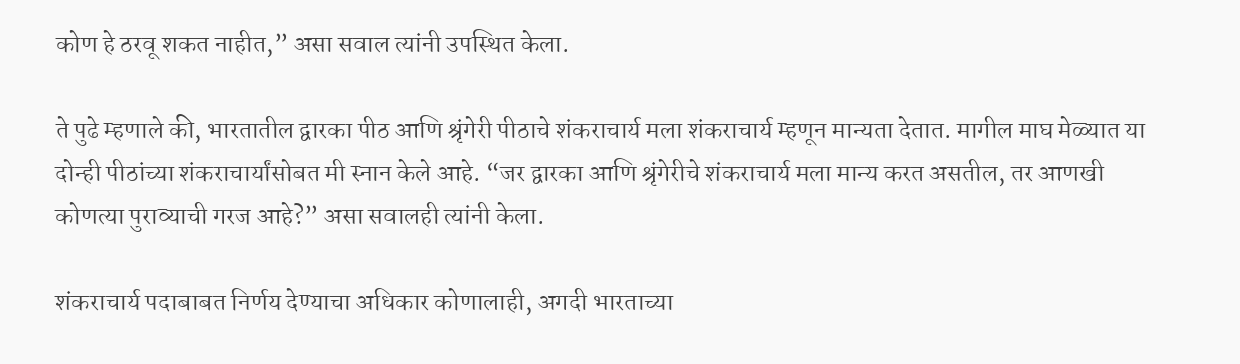कोण हे ठरवू शकत नाहीत,” असा सवाल त्यांनी उपस्थित केला.

ते पुढे म्हणाले की, भारतातील द्वारका पीठ आणि श्रृंगेरी पीठाचे शंकराचार्य मला शंकराचार्य म्हणून मान्यता देतात. मागील माघ मेळ्यात या दोन्ही पीठांच्या शंकराचार्यांसोबत मी स्नान केले आहे. “जर द्वारका आणि श्रृंगेरीचे शंकराचार्य मला मान्य करत असतील, तर आणखी कोणत्या पुराव्याची गरज आहे?” असा सवालही त्यांनी केला.

शंकराचार्य पदाबाबत निर्णय देण्याचा अधिकार कोणालाही, अगदी भारताच्या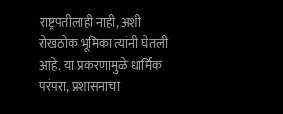राष्ट्रपतीलाही नाही, अशी रोखठोक भूमिका त्यांनी घेतली आहे. या प्रकरणामुळे धार्मिक परंपरा, प्रशासनाचा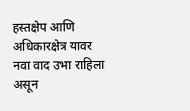हस्तक्षेप आणि अधिकारक्षेत्र यावर नवा वाद उभा राहिला असून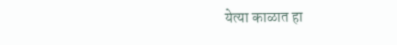येत्या काळात हा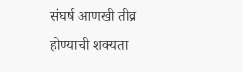संघर्ष आणखी तीव्र होण्याची शक्यता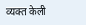व्यक्त केली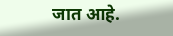जात आहे.